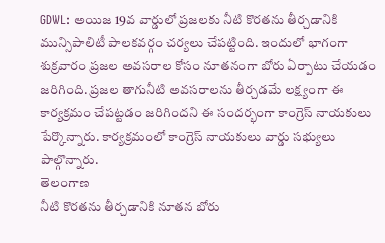GDWL: అయిజ 19వ వార్డులో ప్రజలకు నీటి కొరతను తీర్చడానికి మున్సిపాలిటీ పాలకవర్గం చర్యలు చేపట్టింది. ఇందులో భాగంగా శుక్రవారం ప్రజల అవసరాల కోసం నూతనంగా బోరు ఏర్పాటు చేయడం జరిగింది. ప్రజల తాగునీటి అవసరాలను తీర్చడమే లక్ష్యంగా ఈ కార్యక్రమం చేపట్టడం జరిగిందని ఈ సందర్భంగా కాంగ్రెస్ నాయకులు పేర్కొన్నారు. కార్యక్రమంలో కాంగ్రెస్ నాయకులు వార్డు సభ్యులు పాల్గొన్నారు.
తెలంగాణ
నీటి కొరతను తీర్చడానికి నూతన బోరు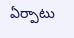ఏర్పాటు